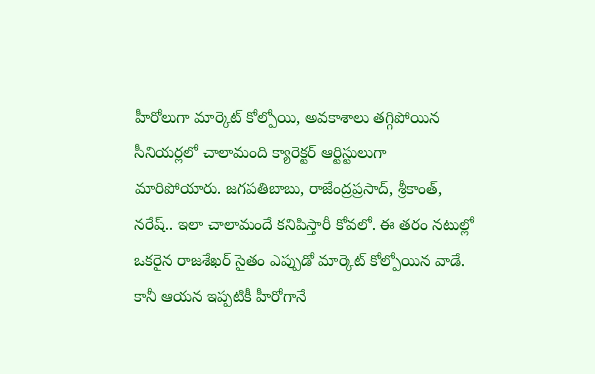హీరోలుగా మార్కెట్ కోల్పోయి, అవకాశాలు తగ్గిపోయిన సీనియర్లలో చాలామంది క్యారెక్టర్ ఆర్టిస్టులుగా మారిపోయారు. జగపతిబాబు, రాజేంద్రప్రసాద్, శ్రీకాంత్, నరేష్.. ఇలా చాలామందే కనిపిస్తారీ కోవలో. ఈ తరం నటుల్లో ఒకరైన రాజశేఖర్ సైతం ఎప్పుడో మార్కెట్ కోల్పోయిన వాడే. కానీ ఆయన ఇప్పటికీ హీరోగానే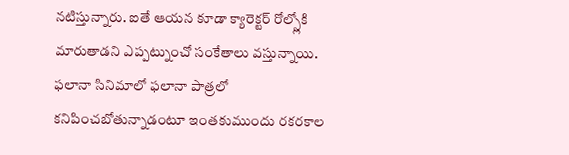నటిస్తున్నారు. ఐతే ఆయన కూడా క్యారెక్టర్ రోల్స్లోకి మారుతాడని ఎప్పట్నుంచో సంకేతాలు వస్తున్నాయి.
ఫలానా సినిమాలో ఫలానా పాత్రలో కనిపించబోతున్నాడంటూ ఇంతకుముందు రకరకాల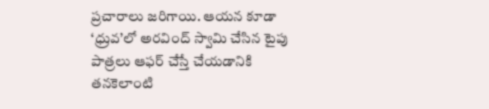ప్రచారాలు జరిగాయి. ఆయన కూడా ‘ధ్రువ’లో అరవింద్ స్వామి చేసిన టైపు పాత్రలు ఆఫర్ చేస్తే చేయడానికి తనకెలాంటి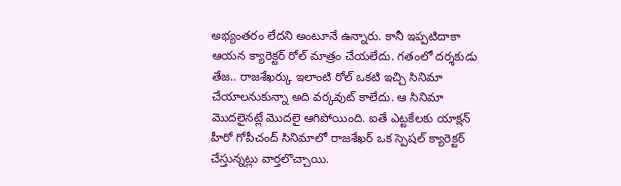అభ్యంతరం లేదని అంటూనే ఉన్నారు. కానీ ఇప్పటిదాకా ఆయన క్యారెక్టర్ రోల్ మాత్రం చేయలేదు. గతంలో దర్శకుడు తేజ.. రాజశేఖర్కు ఇలాంటి రోల్ ఒకటి ఇచ్చి సినిమా చేయాలనుకున్నా అది వర్కవుట్ కాలేదు. ఆ సినిమా మొదలైనట్లే మొదలై ఆగిపోయింది. ఐతే ఎట్టకేలకు యాక్షన్ హీరో గోపీచంద్ సినిమాలో రాజశేఖర్ ఒక స్పెషల్ క్యారెక్టర్ చేస్తున్నట్లు వార్తలొచ్చాయి.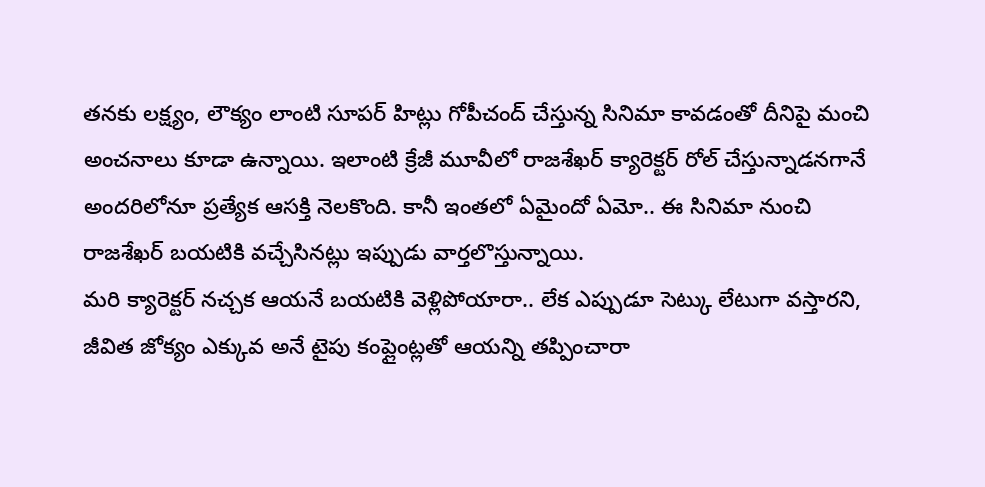తనకు లక్ష్యం, లౌక్యం లాంటి సూపర్ హిట్లు గోపీచంద్ చేస్తున్న సినిమా కావడంతో దీనిపై మంచి అంచనాలు కూడా ఉన్నాయి. ఇలాంటి క్రేజీ మూవీలో రాజశేఖర్ క్యారెక్టర్ రోల్ చేస్తున్నాడనగానే అందరిలోనూ ప్రత్యేక ఆసక్తి నెలకొంది. కానీ ఇంతలో ఏమైందో ఏమో.. ఈ సినిమా నుంచి రాజశేఖర్ బయటికి వచ్చేసినట్లు ఇప్పుడు వార్తలొస్తున్నాయి.
మరి క్యారెక్టర్ నచ్చక ఆయనే బయటికి వెళ్లిపోయారా.. లేక ఎప్పుడూ సెట్కు లేటుగా వస్తారని, జీవిత జోక్యం ఎక్కువ అనే టైపు కంప్లైంట్లతో ఆయన్ని తప్పించారా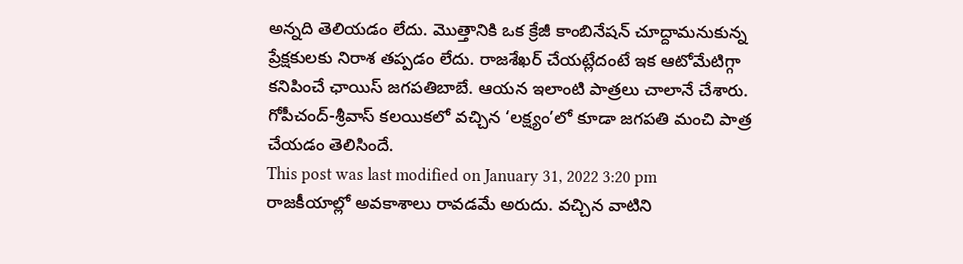అన్నది తెలియడం లేదు. మొత్తానికి ఒక క్రేజీ కాంబినేషన్ చూద్దామనుకున్న ప్రేక్షకులకు నిరాశ తప్పడం లేదు. రాజశేఖర్ చేయట్లేదంటే ఇక ఆటోమేటిగ్గా కనిపించే ఛాయిస్ జగపతిబాబే. ఆయన ఇలాంటి పాత్రలు చాలానే చేశారు. గోపీచంద్-శ్రీవాస్ కలయికలో వచ్చిన ‘లక్ష్యం’లో కూడా జగపతి మంచి పాత్ర చేయడం తెలిసిందే.
This post was last modified on January 31, 2022 3:20 pm
రాజకీయాల్లో అవకాశాలు రావడమే అరుదు. వచ్చిన వాటిని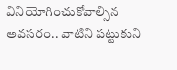వినియోగించుకోవాల్సిన అవసరం.. వాటిని పట్టుకుని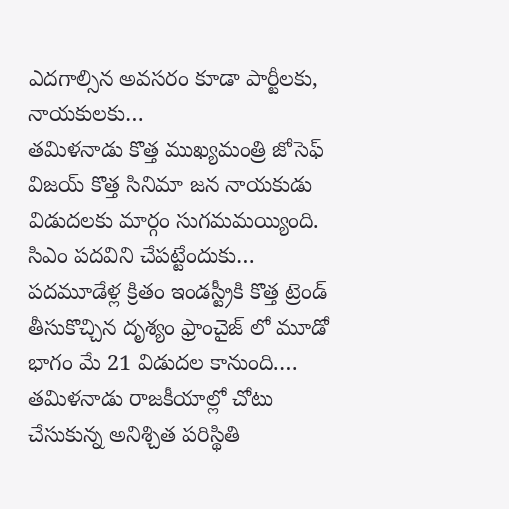ఎదగాల్సిన అవసరం కూడా పార్టీలకు, నాయకులకు…
తమిళనాడు కొత్త ముఖ్యమంత్రి జోసెఫ్ విజయ్ కొత్త సినిమా జన నాయకుడు విడుదలకు మార్గం సుగమమయ్యింది. సిఎం పదవిని చేపట్టేందుకు…
పదమూడేళ్ల క్రితం ఇండస్ట్రీకి కొత్త ట్రెండ్ తీసుకొచ్చిన దృశ్యం ఫ్రాంచైజ్ లో మూడో భాగం మే 21 విడుదల కానుంది.…
తమిళనాడు రాజకీయాల్లో చోటు చేసుకున్న అనిశ్చిత పరిస్థితి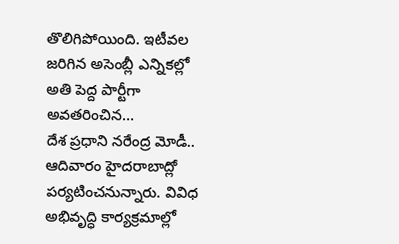తొలిగిపోయింది. ఇటీవల జరిగిన అసెంబ్లీ ఎన్నికల్లో అతి పెద్ద పార్టీగా అవతరించిన…
దేశ ప్రధాని నరేంద్ర మోడీ.. ఆదివారం హైదరాబాద్లో పర్యటించనున్నారు. వివిధ అభివృద్ధి కార్యక్రమాల్లో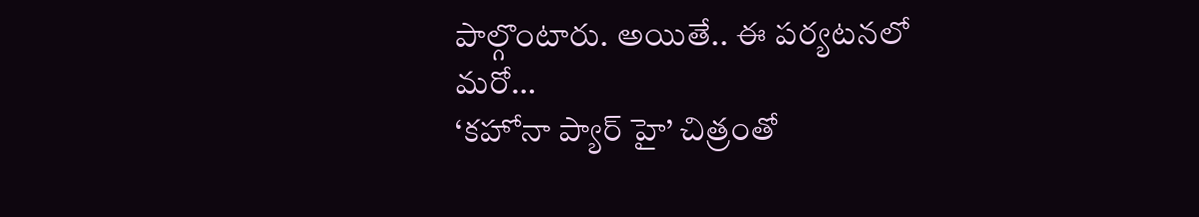పాల్గొంటారు. అయితే.. ఈ పర్యటనలో మరో…
‘కహోనా ప్యార్ హై’ చిత్రంతో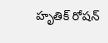హృతిక్ రోషన్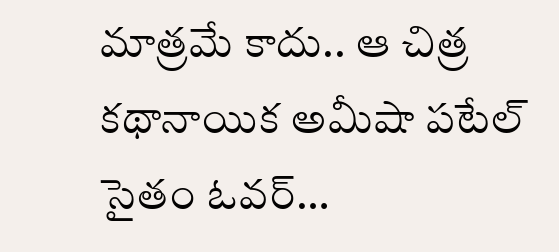మాత్రమే కాదు.. ఆ చిత్ర కథానాయిక అమీషా పటేల్ సైతం ఓవర్…